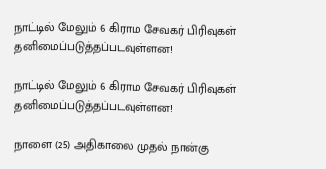நாட்டில் மேலும் 6 கிராம சேவகர் பிரிவுகள் தனிமைப்படுத்தப்படவுள்ளன!

நாட்டில் மேலும் 6 கிராம சேவகர் பிரிவுகள் தனிமைப்படுத்தப்படவுள்ளன!

நாளை (25) அதிகாலை முதல் நான்கு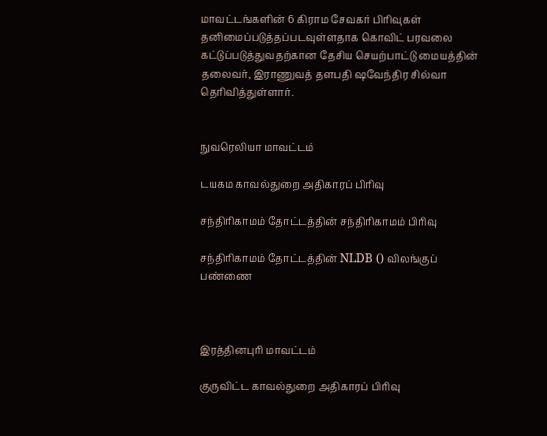மாவட்டங்களின் 6 கிராம சேவகர் பிரிவுகள் தனிமைப்படுத்தப்படவுள்ளதாக கொவிட் பரவலை கட்டுப்படுத்துவதற்கான தேசிய செயற்பாட்டு மையத்தின் தலைவர், இராணுவத் தளபதி ஷவேந்திர சில்வா தெரிவித்துள்ளார்.


நுவரெலியா மாவட்டம்

டயகம காவல்துறை அதிகாரப் பிரிவு

சந்திரிகாமம் தோட்டத்தின் சந்திரிகாமம் பிரிவு

சந்திரிகாமம் தோட்டத்தின் NLDB () விலங்குப் பண்ணை



இரத்தினபுரி மாவட்டம்

குருவிட்ட காவல்துறை அதிகாரப் பிரிவு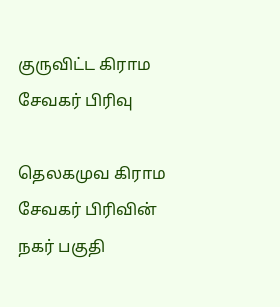குருவிட்ட கிராம சேவகர் பிரிவு

தெலகமுவ கிராம சேவகர் பிரிவின் நகர் பகுதி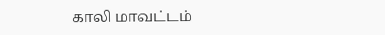காலி மாவட்டம்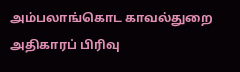அம்பலாங்கொட காவல்துறை அதிகாரப் பிரிவு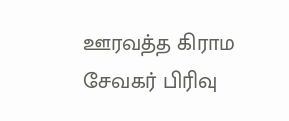ஊரவத்த கிராம சேவகர் பிரிவு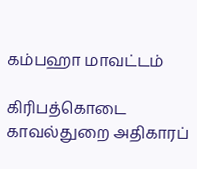கம்பஹா மாவட்டம்

கிரிபத்கொடை காவல்துறை அதிகாரப்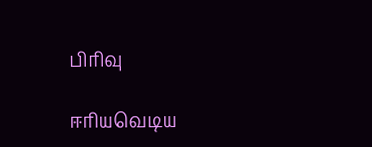பிரிவு

ஈரியவெடிய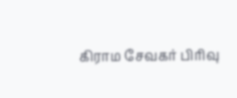கிராம சேவகர் பிரிவு